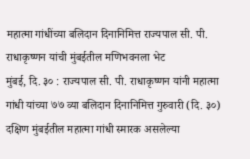महात्मा गांधींच्या बलिदान दिनानिमित्त राज्यपाल सी. पी. राधाकृष्णन यांची मुंबईतील मणिभवनला भेट
मुंबई, दि. ३० : राज्यपाल सी. पी. राधाकृष्णन यांनी महात्मा गांधी यांच्या ७७ व्या बलिदान दिनानिमित्त गुरुवारी (दि. ३०) दक्षिण मुंबईतील महात्मा गांधी स्मारक असलेल्या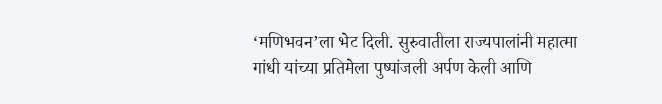‘मणिभवन’ला भेट दिली. सुरुवातीला राज्यपालांनी महात्मा गांधी यांच्या प्रतिमेला पुष्पांजली अर्पण केली आणि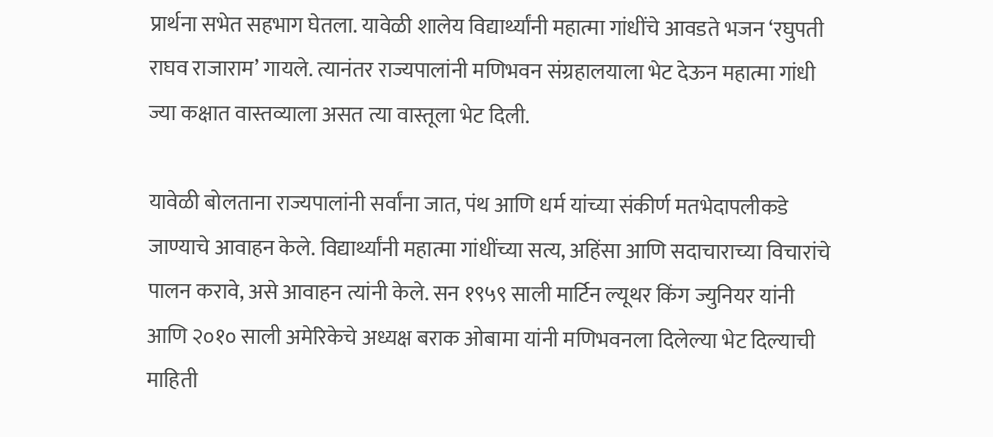प्रार्थना सभेत सहभाग घेतला. यावेळी शालेय विद्यार्थ्यांनी महात्मा गांधींचे आवडते भजन ‘रघुपती राघव राजाराम’ गायले. त्यानंतर राज्यपालांनी मणिभवन संग्रहालयाला भेट देऊन महात्मा गांधी ज्या कक्षात वास्तव्याला असत त्या वास्तूला भेट दिली.

यावेळी बोलताना राज्यपालांनी सर्वांना जात, पंथ आणि धर्म यांच्या संकीर्ण मतभेदापलीकडे जाण्याचे आवाहन केले. विद्यार्थ्यांनी महात्मा गांधींच्या सत्य, अहिंसा आणि सदाचाराच्या विचारांचे पालन करावे, असे आवाहन त्यांनी केले. सन १९५९ साली मार्टिन ल्यूथर किंग ज्युनियर यांनी आणि २०१० साली अमेरिकेचे अध्यक्ष बराक ओबामा यांनी मणिभवनला दिलेल्या भेट दिल्याची माहिती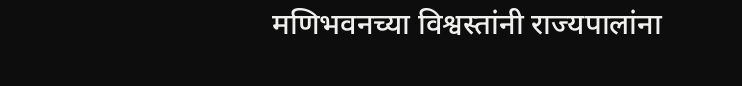मणिभवनच्या विश्वस्तांनी राज्यपालांना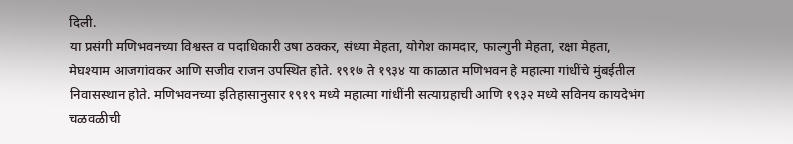दिली.
या प्रसंगी मणिभवनच्या विश्वस्त व पदाधिकारी उषा ठक्कर, संध्या मेहता, योगेश कामदार, फाल्गुनी मेहता, रक्षा मेहता, मेघश्याम आजगांवकर आणि सजीव राजन उपस्थित होते. १९१७ ते १९३४ या काळात मणिभवन हे महात्मा गांधींचे मुंबईतील निवासस्थान होते. मणिभवनच्या इतिहासानुसार १९१९ मध्ये महात्मा गांधींनी सत्याग्रहाची आणि १९३२ मध्ये सविनय कायदेभंग चळवळीची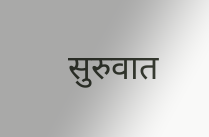सुरुवात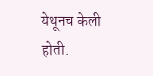येथूनच केली होती.